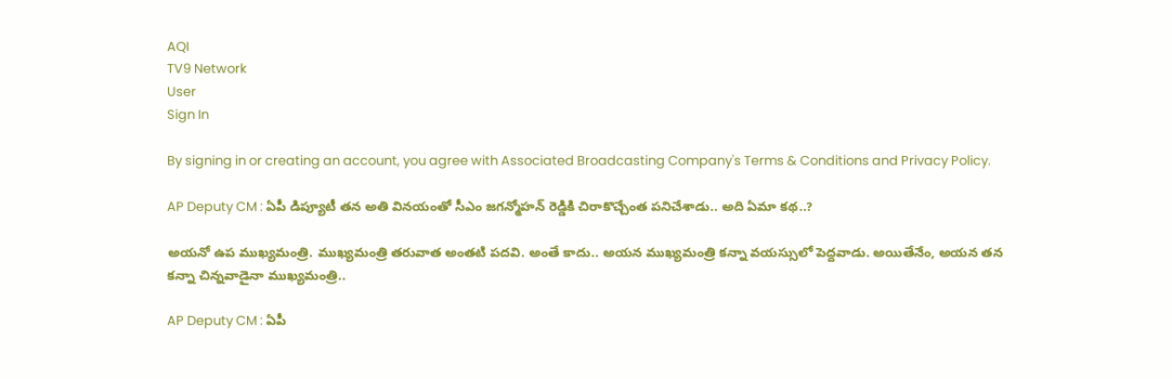AQI
TV9 Network
User
Sign In

By signing in or creating an account, you agree with Associated Broadcasting Company's Terms & Conditions and Privacy Policy.

AP Deputy CM : ఏపీ డిప్యూటీ తన అతి వినయంతో సీఎం జగన్మోహన్ రెడ్డికి చిరాకొచ్చేంత పనిచేశాడు.. అది ఏమా కథ..?

అయ‌నో ఉప‌ ముఖ్యమంత్రి. ముఖ్యమంత్రి త‌రువాత అంత‌టి ప‌ద‌వి. అంతే కాదు.. అయ‌న ముఖ్యమంత్రి క‌న్నా వ‌య‌స్సులో పెద్దవాడు. అయితేనేం, అయ‌న త‌న‌ క‌న్నా చిన్నవాడైనా ముఖ్యమంత్రి..

AP Deputy CM : ఏపీ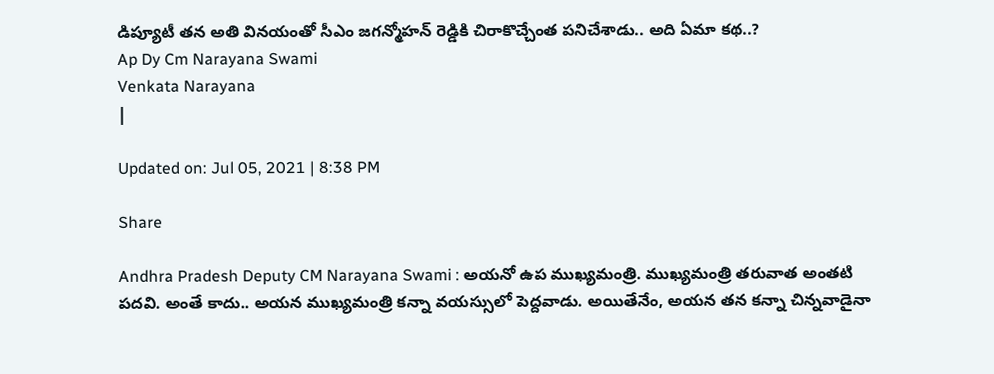డిప్యూటీ తన అతి వినయంతో సీఎం జగన్మోహన్ రెడ్డికి చిరాకొచ్చేంత పనిచేశాడు.. అది ఏమా కథ..?
Ap Dy Cm Narayana Swami
Venkata Narayana
|

Updated on: Jul 05, 2021 | 8:38 PM

Share

Andhra Pradesh Deputy CM Narayana Swami : అయ‌నో ఉప‌ ముఖ్యమంత్రి. ముఖ్యమంత్రి త‌రువాత అంత‌టి ప‌ద‌వి. అంతే కాదు.. అయ‌న ముఖ్యమంత్రి క‌న్నా వ‌య‌స్సులో పెద్దవాడు. అయితేనేం, అయ‌న త‌న‌ క‌న్నా చిన్నవాడైనా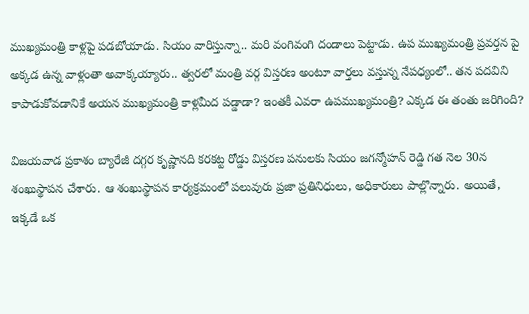ముఖ్యమంత్రి కాళ్లపై ప‌డ‌బోయాడు. సియం వారిస్తున్నా.. మ‌రి వంగివంగి దండాలు పెట్టాడు. ఉప‌ ముఖ్యమంత్రి ప్రవ‌ర్తన పై అక్కడ ఉన్న వాళ్లంతా అవాక్కయ్యారు.. త్వర‌లో మంత్రి వ‌ర్గ విస్తర‌ణ అంటూ వార్తలు వ‌స్తున్న నేప‌ధ్యంలో.. త‌న ప‌ద‌విని కాపాడుకోవడానికే అయ‌న ముఖ్యమంత్రి కాళ్లమీద ప‌డ్డాడా? ఇంతకీ ఎవ‌రా ఉప‌ముఖ్యమంత్రి? ఎక్కడ ఈ తంతు జ‌రిగింది?

విజయవాడ ప్రకాశం బ్యారేజీ దగ్గర కృష్ణానది క‌ర‌క‌ట్ట రోడ్డు విస్తర‌ణ ప‌నుల‌కు సియం జ‌గ‌న్మోహన్ రెడ్డి గ‌త నెల 30న శంఖుస్థాప‌న చేశారు. ఆ శంఖుస్థాప‌న కార్యక్రమంలో ప‌లువురు ప్రజా ప్రతినిధులు, అధికారులు పాల్లొన్నారు. అయితే, ఇక్కడే ఒక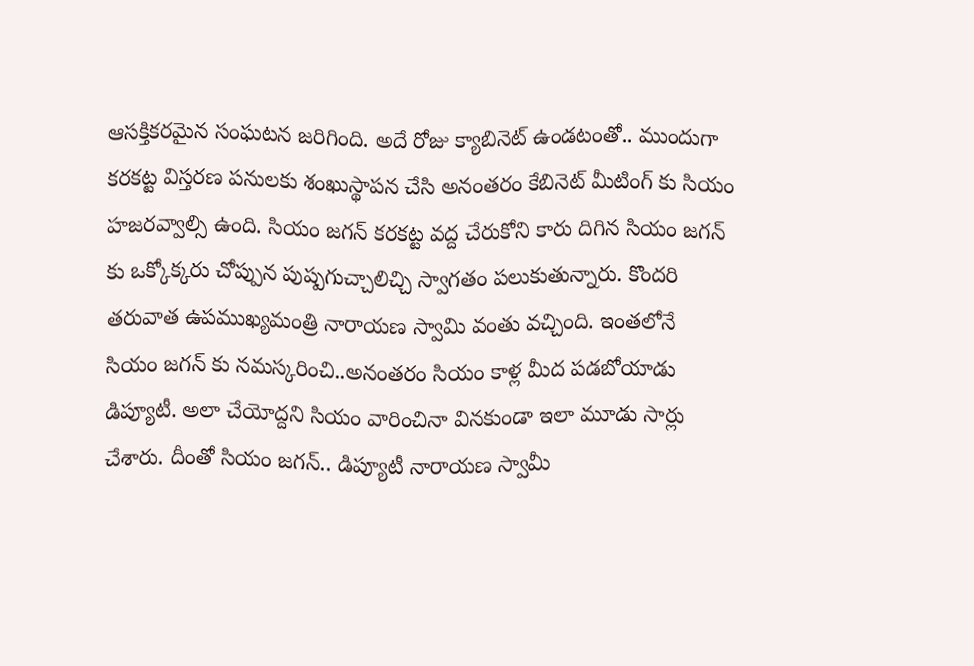ఆస‌క్తిక‌ర‌మైన సంఘ‌ట‌న జ‌రిగింది. అదే రోజు క్యాబినెట్ ఉండ‌టంతో.. ముందుగా క‌ర‌క‌ట్ట విస్తర‌ణ ప‌నులకు శంఖుస్థాప‌న చేసి అనంత‌రం కేబినెట్ మీటింగ్ కు సియం హ‌జ‌ర‌వ్వాల్సి ఉంది. సియం జ‌గ‌న్ క‌ర‌క‌ట్ట వ‌ద్ద చేరుకోని కారు దిగిన సియం జ‌గ‌న్ కు ఒక్కోక్కరు చోప్పున పుష్పగుచ్చాలిచ్చి స్వాగ‌తం ప‌లుకుతున్నారు. కొంద‌రి త‌రువాత ఉప‌ముఖ్యమంత్రి నారాయ‌ణ స్వామి వంతు వ‌చ్చింది. ఇంత‌లోనే సియం జ‌గ‌న్ కు న‌మ‌స్కరించి..అనంత‌రం సియం కాళ్ల మీద ప‌డ‌బోయాడు డిప్యూటీ. అలా చేయోద్దని సియం వారించినా విన‌కుండా ఇలా మూడు సార్లు చేశారు. దీంతో సియం జ‌గన్.. డిప్యూటీ నారాయ‌ణ స్వామీ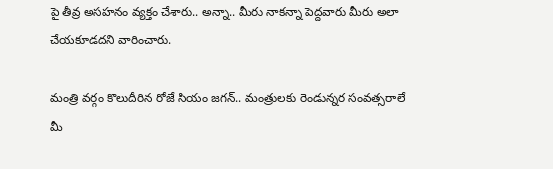పై తీవ్ర అసహ‌నం వ్యక్తం చేశారు.. అన్నా.. మీరు నాక‌న్నా పెద్దవారు మీరు అలా చేయ‌కూడ‌దని వారించారు.

మంత్రి వ‌ర్గం కొలుదీరిన రోజే సియం జ‌గ‌న్.. మంత్రుల‌కు రెండున్నర సంవ‌త్సరాలే మీ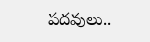ప‌ద‌వులు..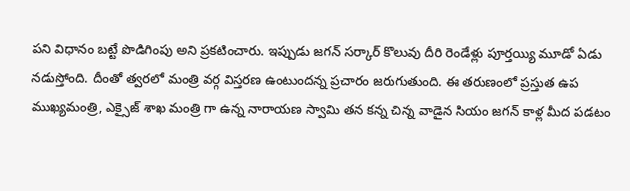ప‌ని విధానం బట్టే పొడిగింపు అని ప్రక‌టించారు. ఇప్పుడు జ‌గ‌న్ స‌ర్కార్ కొలువు దీరి రెండేళ్లు పూర్తయ్యి మూడో ఏడు న‌డుస్తోంది. దీంతో త్వర‌లో మంత్రి వ‌ర్గ విస్తర‌ణ ఉంటుంద‌న్న ప్రచారం జ‌రుగుతుంది. ఈ తరుణంలో ప్రస్తుత ఉప ముఖ్యమంత్రి, ఎక్సైజ్ శాఖ మంత్రి గా ఉన్న నారాయ‌ణ స్వామి త‌న క‌న్న చిన్న వాడైన సియం జ‌గ‌న్ కాళ్ల మీద పడ‌టం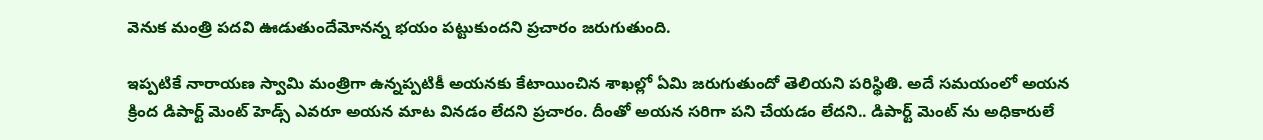వెనుక మంత్రి ప‌ద‌వి ఊడుతుందేమోన‌న్న భ‌యం ప‌ట్టుకుంద‌ని ప్రచారం జ‌రుగుతుంది.

ఇప్పటికే నారాయణ స్వామి మంత్రిగా ఉన్నప్పటికీ అయ‌న‌కు కేటాయించిన శాఖ‌ల్లో ఏమి జ‌రుగుతుందో తెలియ‌ని ప‌రిస్థితి. అదే స‌మ‌యంలో అయ‌న క్రింద డిపార్ట్ మెంట్ హెడ్స్ ఎవ‌రూ అయ‌న మాట విన‌డం లేద‌ని ప్రచారం. దీంతో అయ‌న స‌రిగా ప‌ని చేయ‌డం లేద‌ని.. డిపార్ట్ మెంట్ ను అధికారులే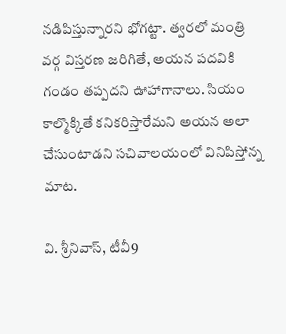న‌డిపిస్తున్నార‌ని భోగట్టా. త్వర‌లో మంత్రి వ‌ర్గ విస్తర‌ణ జ‌రిగితే, అయ‌న ప‌ద‌వికి గండం త‌ప్పద‌ని ఊహాగానాలు. సియం కాల్మొక్కితే క‌నిక‌రిస్తారేమ‌ని అయ‌న అలా చేసుంటాడ‌ని స‌చివాల‌యంలో వినిపిస్తోన్న మాట.

వి. శ్రీనివాస్, టీవీ9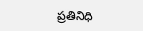ప్రతినిధి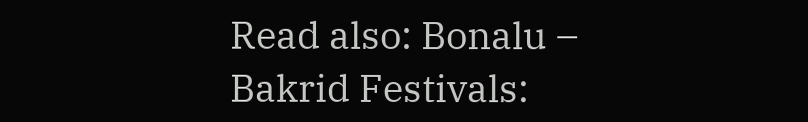Read also: Bonalu – Bakrid Festivals: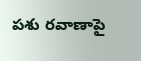పశు రవాణాపై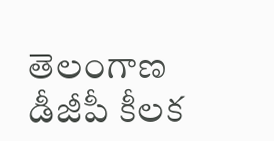తెలంగాణ డీజీపీ కీలక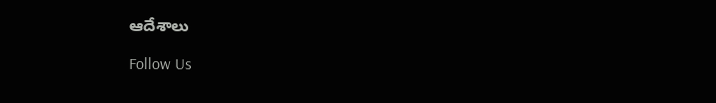ఆదేశాలు

Follow Us